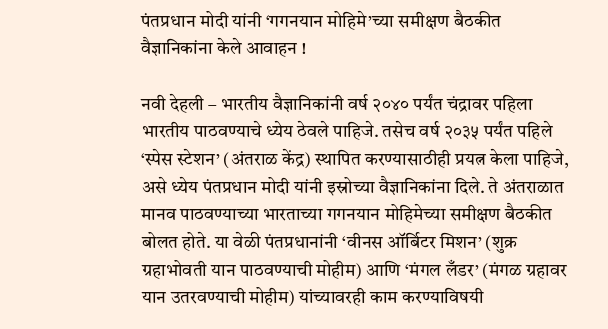पंतप्रधान मोदी यांनी ‘गगनयान मोहिमे’च्या समीक्षण बैठकीत वैज्ञानिकांना केले आवाहन !

नवी देहली – भारतीय वैज्ञानिकांनी वर्ष २०४० पर्यंत चंद्रावर पहिला भारतीय पाठवण्याचे ध्येय ठेवले पाहिजे. तसेच वर्ष २०३५ पर्यंत पहिले ‘स्पेस स्टेशन’ (अंतराळ केंद्र) स्थापित करण्यासाठीही प्रयत्न केला पाहिजे, असे ध्येय पंतप्रधान मोदी यांनी इस्रोच्या वैज्ञानिकांना दिले. ते अंतराळात मानव पाठवण्याच्या भारताच्या गगनयान मोहिमेच्या समीक्षण बैठकीत बोलत होते. या वेळी पंतप्रधानांनी ‘वीनस ऑर्बिटर मिशन’ (शुक्र ग्रहाभोवती यान पाठवण्याची मोहीम) आणि ‘मंगल लँडर’ (मंगळ ग्रहावर यान उतरवण्याची मोहीम) यांच्यावरही काम करण्याविषयी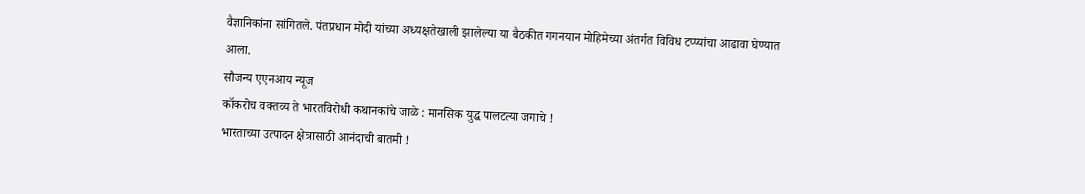वैज्ञानिकांना सांगितले. पंतप्रधान मोदी यांच्या अध्यक्षतेखाली झालेल्या या बैठकीत गगनयान मोहिमेच्या अंतर्गत विविध टप्प्यांचा आढावा घेण्यात आला.
सौजन्य एएनआय न्यूज
कॉकरोच वक्तव्य ते भारतविरोधी कथानकांचे जाळे : मानसिक युद्ध पालटत्या जगाचे !
भारताच्या उत्पादन क्षेत्रासाठी आनंदाची बातमी !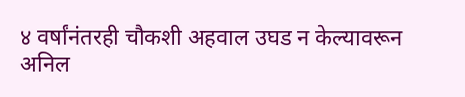४ वर्षांनंतरही चौकशी अहवाल उघड न केल्यावरून अनिल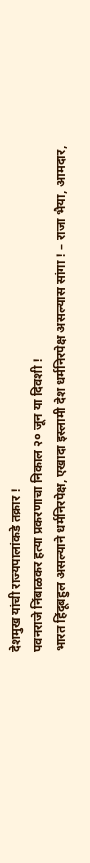देशमुख यांची राज्यपालांकडे तक्रार !
पवनराजे निंबाळकर हत्या प्रकरणाचा निकाल २० जून या दिवशी !
भारत हिंदूबहुल असल्याने धर्मनिरपेक्ष, एखादा इस्लामी देश धर्मनिरपेक्ष असल्यास सांगा ! – राजा भैया, आमदार,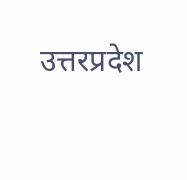उत्तरप्रदेश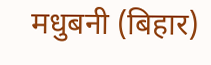मधुबनी (बिहार)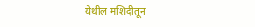येथील मशिदीतून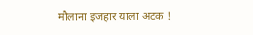मौलाना इजहार याला अटक !